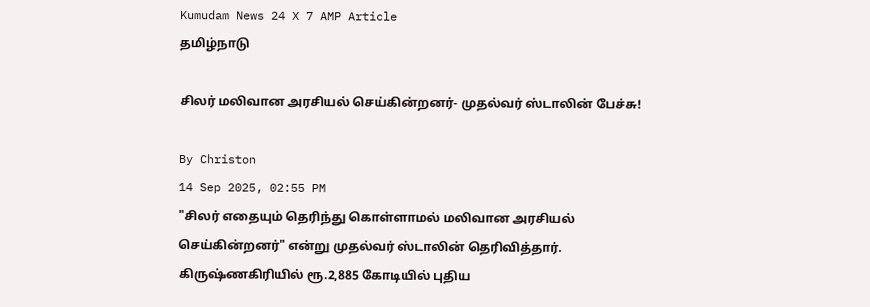Kumudam News 24 X 7 AMP Article
தமிழ்நாடு

சிலர் மலிவான அரசியல் செய்கின்றனர்- முதல்வர் ஸ்டாலின் பேச்சு!

By Christon
14 Sep 2025, 02:55 PM
"சிலர் எதையும் தெரிந்து கொள்ளாமல் மலிவான அரசியல் செய்கின்றனர்" என்று முதல்வர் ஸ்டாலின் தெரிவித்தார்.
கிருஷ்ணகிரியில் ரூ.2,885 கோடியில் புதிய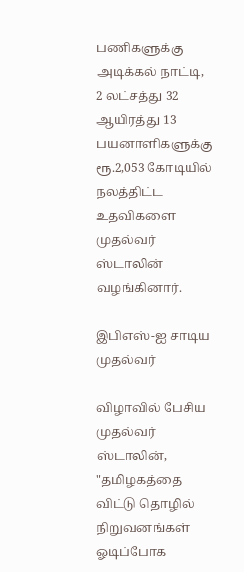பணிகளுக்கு அடிக்கல் நாட்டி, 2 லட்சத்து 32 ஆயிரத்து 13 பயனாளிகளுக்கு ரூ.2,053 கோடியில் நலத்திட்ட உதவிகளை முதல்வர் ஸ்டாலின் வழங்கினார்.

இபிஎஸ்-ஐ சாடிய முதல்வர்

விழாவில் பேசிய முதல்வர் ஸ்டாலின், "தமிழகத்தை விட்டு தொழில் நிறுவனங்கள் ஓடிப்போக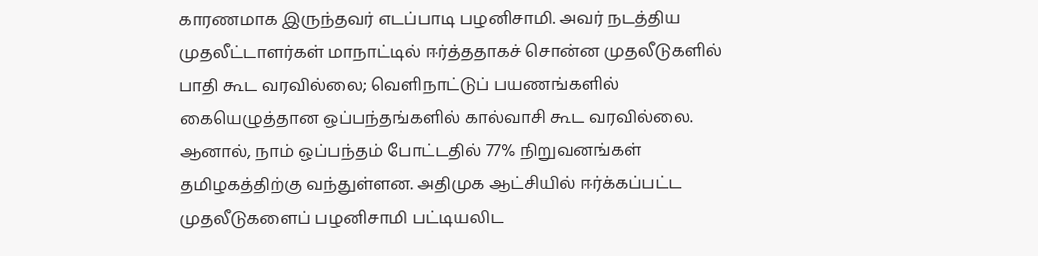காரணமாக இருந்தவர் எடப்பாடி பழனிசாமி. அவர் நடத்திய முதலீட்டாளர்கள் மாநாட்டில் ஈர்த்ததாகச் சொன்ன முதலீடுகளில் பாதி கூட வரவில்லை; வெளிநாட்டுப் பயணங்களில் கையெழுத்தான ஒப்பந்தங்களில் கால்வாசி கூட வரவில்லை. ஆனால், நாம் ஒப்பந்தம் போட்டதில் 77% நிறுவனங்கள் தமிழகத்திற்கு வந்துள்ளன. அதிமுக ஆட்சியில் ஈர்க்கப்பட்ட முதலீடுகளைப் பழனிசாமி பட்டியலிட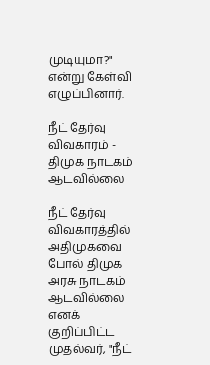முடியுமா?" என்று கேள்வி எழுப்பினார்.

நீட் தேர்வு விவகாரம் - திமுக நாடகம் ஆடவில்லை

நீட் தேர்வு விவகாரத்தில் அதிமுகவை போல் திமுக அரசு நாடகம் ஆடவில்லை எனக் குறிப்பிட்ட முதல்வர், "நீட்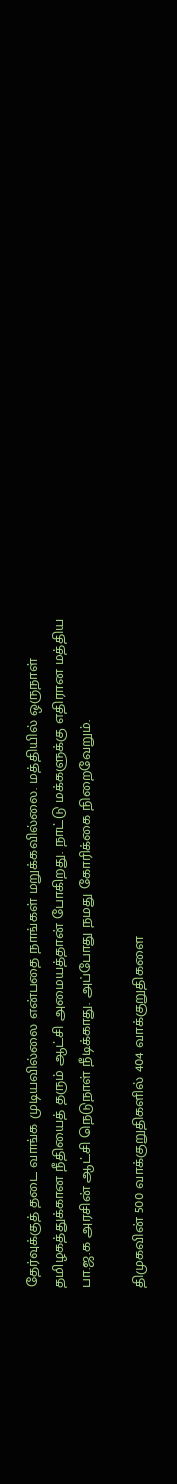தேர்வுக்குத் தடை வாங்க முடியவில்லை என்பதை நாங்கள் மறுக்கவில்லை. மத்தியில் ஒருநாள் தமிழகத்துக்கான நீதியைத் தரும் ஆட்சி அமையத்தான் போகிறது. நாட்டு மக்களுக்கு எதிரான மத்திய பா.ஜ.க அரசின் ஆட்சி நெடுநாள் நீடிக்காது. அப்போது நமது கோரிக்கை நிறைவேறும்.

திமுகவின் 500 வாக்குறுதிகளில் 404 வாக்குறுதிகளை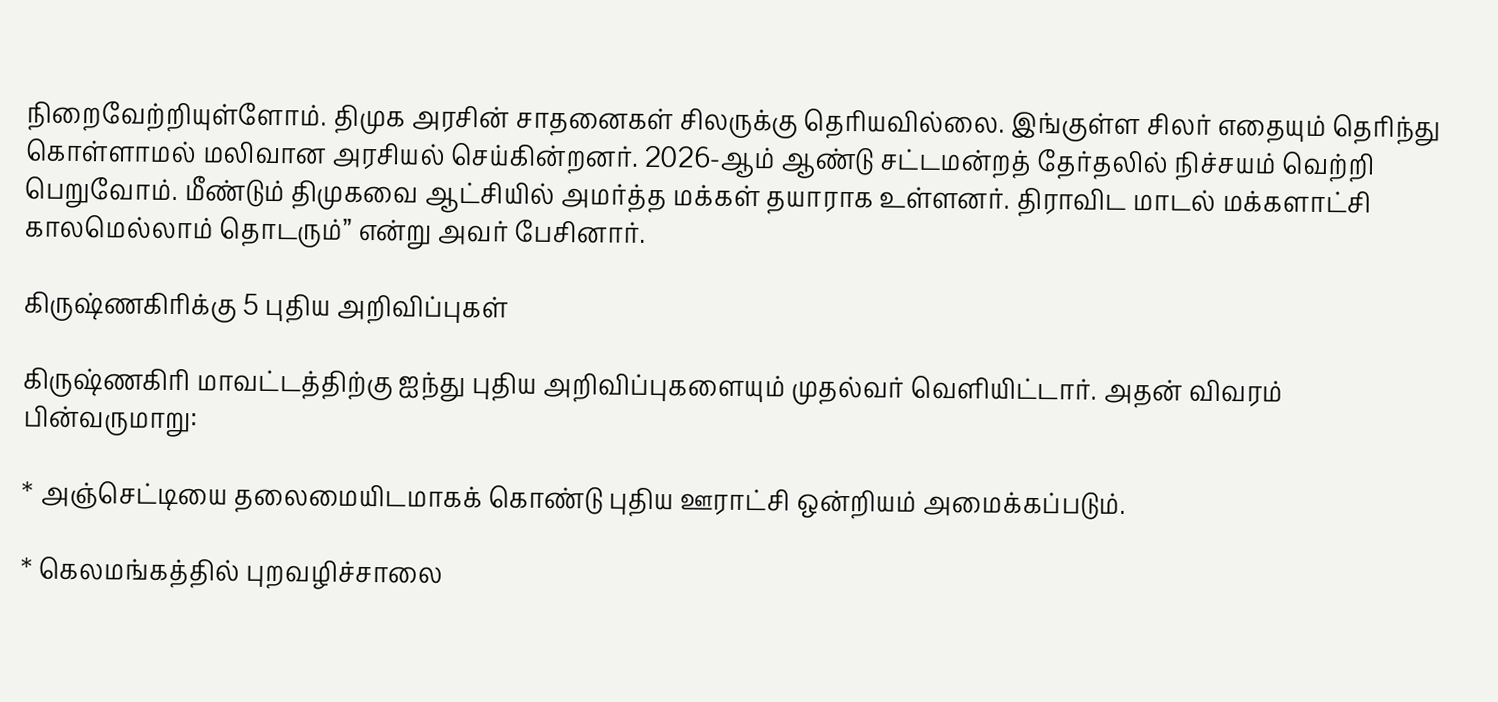நிறைவேற்றியுள்ளோம். திமுக அரசின் சாதனைகள் சிலருக்கு தெரியவில்லை. இங்குள்ள சிலர் எதையும் தெரிந்து கொள்ளாமல் மலிவான அரசியல் செய்கின்றனர். 2026-ஆம் ஆண்டு சட்டமன்றத் தேர்தலில் நிச்சயம் வெற்றி பெறுவோம். மீண்டும் திமுகவை ஆட்சியில் அமர்த்த மக்கள் தயாராக உள்ளனர். திராவிட மாடல் மக்களாட்சி காலமெல்லாம் தொடரும்” என்று அவர் பேசினார்.

கிருஷ்ணகிரிக்கு 5 புதிய அறிவிப்புகள்

கிருஷ்ணகிரி மாவட்டத்திற்கு ஐந்து புதிய அறிவிப்புகளையும் முதல்வர் வெளியிட்டார். அதன் விவரம் பின்வருமாறு:

* அஞ்செட்டியை தலைமையிடமாகக் கொண்டு புதிய ஊராட்சி ஒன்றியம் அமைக்கப்படும்.

* கெலமங்கத்தில் புறவழிச்சாலை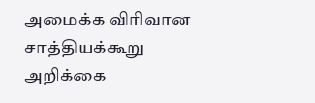அமைக்க விரிவான சாத்தியக்கூறு அறிக்கை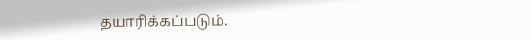தயாரிக்கப்படும்.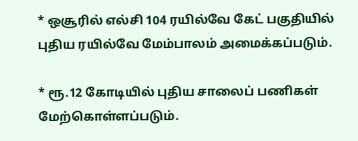* ஒசூரில் எல்சி 104 ரயில்வே கேட் பகுதியில் புதிய ரயில்வே மேம்பாலம் அமைக்கப்படும்.

* ரூ.12 கோடியில் புதிய சாலைப் பணிகள் மேற்கொள்ளப்படும்.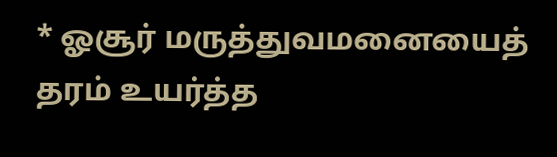* ஓசூர் மருத்துவமனையைத் தரம் உயர்த்த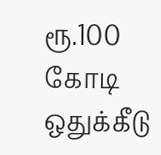ரூ.100 கோடி ஒதுக்கீடு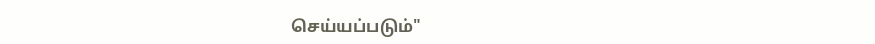செய்யப்படும்"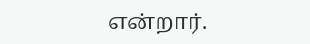என்றார்.